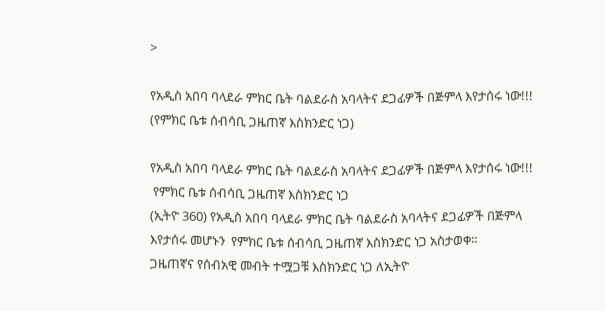>

የአዲስ አበባ ባላደራ ምክር ቤት ባልደራስ አባላትና ደጋፊዎች በጅምላ እየታሰሩ ነው!!! (የምክር ቤቱ ሰብሳቢ ጋዜጠኛ እስክንድር ነጋ)

የአዲስ አበባ ባላደራ ምክር ቤት ባልደራስ አባላትና ደጋፊዎች በጅምላ እየታሰሩ ነው!!!
 የምክር ቤቱ ሰብሳቢ ጋዜጠኛ እስክንድር ነጋ
(ኢትዮ 360) የአዲስ አበባ ባላደራ ምክር ቤት ባልደራስ አባላትና ደጋፊዎች በጅምላ እየታሰሩ መሆኑን  የምክር ቤቱ ሰብሳቢ ጋዜጠኛ እስክንድር ነጋ አስታወቀ።
ጋዜጠኛና የሰብአዊ መብት ተሟጋቹ እስክንድር ነጋ ለኢትዮ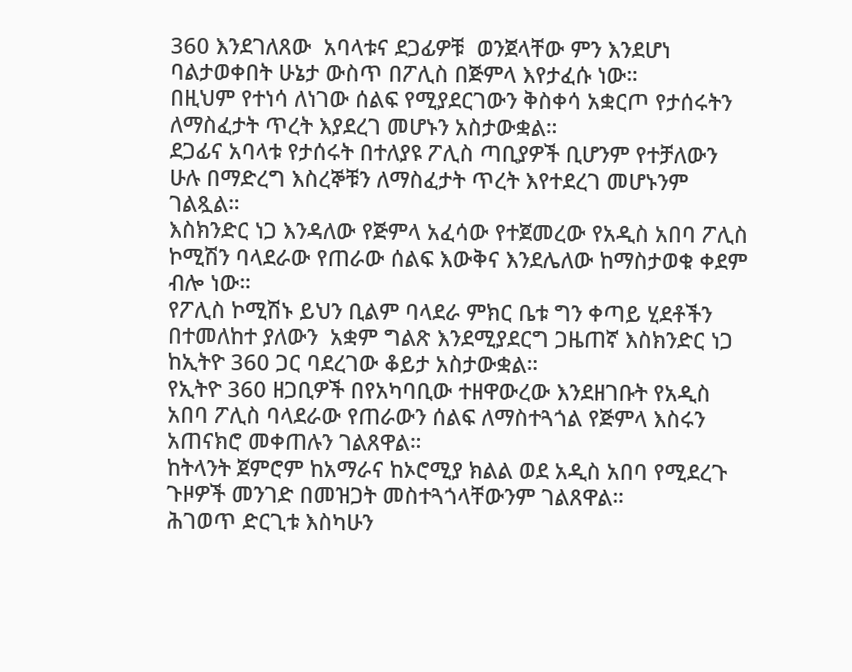360 እንደገለጸው  አባላቱና ደጋፊዎቹ  ወንጀላቸው ምን እንደሆነ ባልታወቀበት ሁኔታ ውስጥ በፖሊስ በጅምላ እየታፈሱ ነው።
በዚህም የተነሳ ለነገው ሰልፍ የሚያደርገውን ቅስቀሳ አቋርጦ የታሰሩትን ለማስፈታት ጥረት እያደረገ መሆኑን አስታውቋል።
ደጋፊና አባላቱ የታሰሩት በተለያዩ ፖሊስ ጣቢያዎች ቢሆንም የተቻለውን ሁሉ በማድረግ እስረኞቹን ለማስፈታት ጥረት እየተደረገ መሆኑንም ገልጿል።
እስክንድር ነጋ እንዳለው የጅምላ አፈሳው የተጀመረው የአዲስ አበባ ፖሊስ ኮሚሽን ባላደራው የጠራው ሰልፍ እውቅና እንደሌለው ከማስታወቁ ቀደም ብሎ ነው።
የፖሊስ ኮሚሽኑ ይህን ቢልም ባላደራ ምክር ቤቱ ግን ቀጣይ ሂደቶችን በተመለከተ ያለውን  አቋም ግልጽ እንደሚያደርግ ጋዜጠኛ እስክንድር ነጋ ከኢትዮ 360 ጋር ባደረገው ቆይታ አስታውቋል።
የኢትዮ 360 ዘጋቢዎች በየአካባቢው ተዘዋውረው እንደዘገቡት የአዲስ አበባ ፖሊስ ባላደራው የጠራውን ሰልፍ ለማስተጓጎል የጅምላ እስሩን አጠናክሮ መቀጠሉን ገልጸዋል።
ከትላንት ጀምሮም ከአማራና ከኦሮሚያ ክልል ወደ አዲስ አበባ የሚደረጉ ጉዞዎች መንገድ በመዝጋት መስተጓጎላቸውንም ገልጸዋል።
ሕገወጥ ድርጊቱ እስካሁን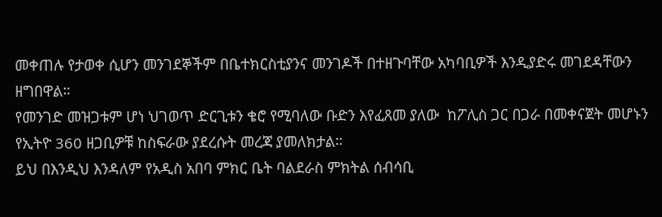መቀጠሉ የታወቀ ሲሆን መንገደኞችም በቤተክርስቲያንና መንገዶች በተዘጉባቸው አካባቢዎች እንዲያድሩ መገደዳቸውን ዘግበዋል።
የመንገድ መዝጋቱም ሆነ ህገወጥ ድርጊቱን ቄሮ የሚባለው ቡድን እየፈጸመ ያለው  ከፖሊስ ጋር በጋራ በመቀናጀት መሆኑን የኢትዮ 360 ዘጋቢዎቹ ከስፍራው ያደረሱት መረጃ ያመለክታል።
ይህ በእንዲህ እንዳለም የአዲስ አበባ ምክር ቤት ባልደራስ ምክትል ሰብሳቢ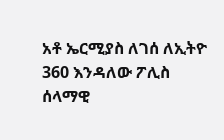አቶ ኤርሚያስ ለገሰ ለኢትዮ 360 እንዳለው ፖሊስ ሰላማዊ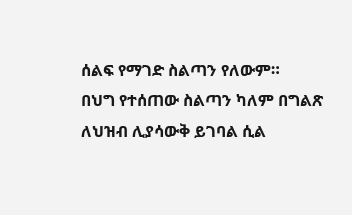ሰልፍ የማገድ ስልጣን የለውም።
በህግ የተሰጠው ስልጣን ካለም በግልጽ ለህዝብ ሊያሳውቅ ይገባል ሲል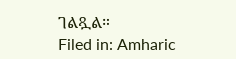ገልጿል።
Filed in: Amharic